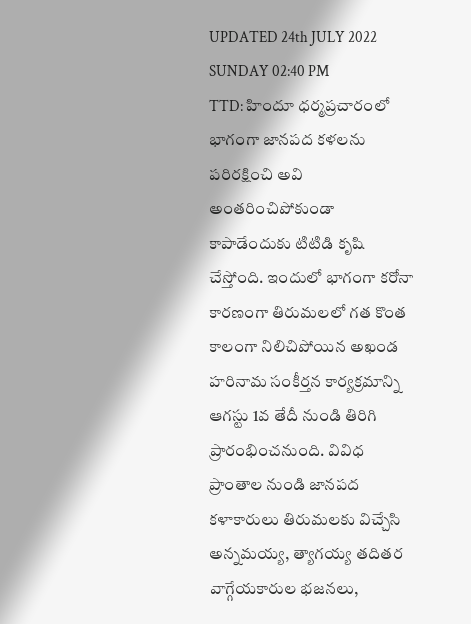UPDATED 24th JULY 2022 SUNDAY 02:40 PM
TTD: హిందూ ధర్మప్రచారంలో భాగంగా జానపద కళలను పరిరక్షించి అవి అంతరించిపోకుండా కాపాడేందుకు టిటిడి కృషి చేస్తోంది. ఇందులో భాగంగా కరోనా కారణంగా తిరుమలలో గత కొంత కాలంగా నిలిచిపోయిన అఖండ హరినామ సంకీర్తన కార్యక్రమాన్ని ఆగస్టు 1వ తేదీ నుండి తిరిగి ప్రారంభించనుంది. వివిధ ప్రాంతాల నుండి జానపద కళాకారులు తిరుమలకు విచ్చేసి అన్నమయ్య, త్యాగయ్య తదితర వాగ్గేయకారుల భజనలు,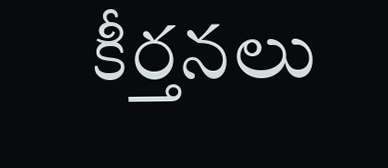కీర్తనలు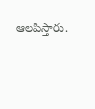ఆలపిస్తారు.